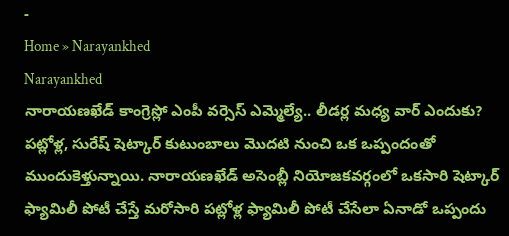-
Home » Narayankhed
Narayankhed
నారాయణఖేడ్ కాంగ్రెస్లో ఎంపీ వర్సెస్ ఎమ్మెల్యే.. లీడర్ల మధ్య వార్ ఎందుకు?
పట్లోళ్ల, సురేష్ షెట్కార్ కుటుంబాలు మొదటి నుంచి ఒక ఒప్పందంతో ముందుకెళ్తున్నాయి. నారాయణఖేడ్ అసెంబ్లీ నియోజకవర్గంలో ఒకసారి షెట్కార్ ఫ్యామిలీ పోటీ చేస్తే మరోసారి పట్లోళ్ల ఫ్యామిలీ పోటీ చేసేలా ఏనాడో ఒప్పందు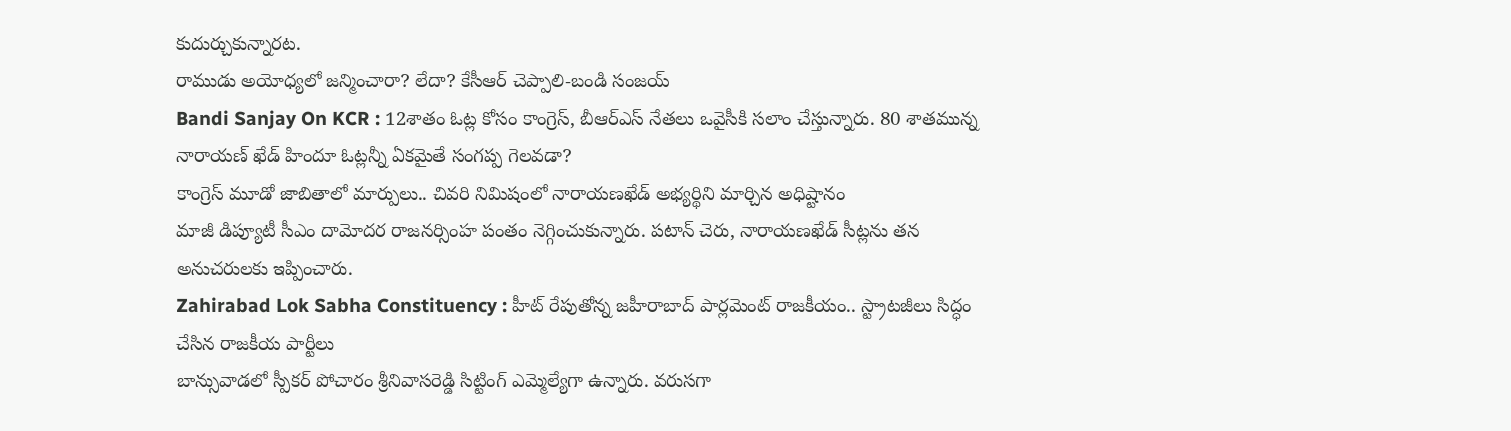కుదుర్చుకున్నారట.
రాముడు అయోధ్యలో జన్మించారా? లేదా? కేసీఆర్ చెప్పాలి-బండి సంజయ్
Bandi Sanjay On KCR : 12శాతం ఓట్ల కోసం కాంగ్రెస్, బీఆర్ఎస్ నేతలు ఒవైసీకి సలాం చేస్తున్నారు. 80 శాతమున్న నారాయణ్ ఖేడ్ హిందూ ఓట్లన్నీ ఏకమైతే సంగప్ప గెలవడా?
కాంగ్రెస్ మూడో జాబితాలో మార్పులు.. చివరి నిమిషంలో నారాయణఖేడ్ అభ్యర్థిని మార్చిన అధిష్టానం
మాజీ డిప్యూటీ సీఎం దామోదర రాజనర్సింహ పంతం నెగ్గించుకున్నారు. పటాన్ చెరు, నారాయణఖేడ్ సీట్లను తన అనుచరులకు ఇప్పించారు.
Zahirabad Lok Sabha Constituency : హీట్ రేపుతోన్న జహీరాబాద్ పార్లమెంట్ రాజకీయం.. స్ట్రాటజీలు సిద్ధం చేసిన రాజకీయ పార్టీలు
బాన్సువాడలో స్పీకర్ పోచారం శ్రీనివాసరెడ్డి సిట్టింగ్ ఎమ్మెల్యేగా ఉన్నారు. వరుసగా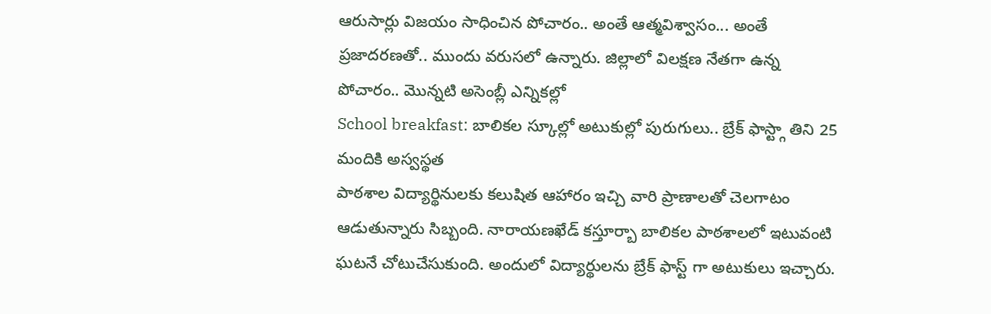ఆరుసార్లు విజయం సాధించిన పోచారం.. అంతే ఆత్మవిశ్వాసం... అంతే ప్రజాదరణతో.. ముందు వరుసలో ఉన్నారు. జిల్లాలో విలక్షణ నేతగా ఉన్న పోచారం.. మొన్నటి అసెంబ్లీ ఎన్నికల్లో
School breakfast: బాలికల స్కూల్లో అటుకుల్లో పురుగులు.. బ్రేక్ ఫాస్ట్గా తిని 25 మందికి అస్వస్థత
పాఠశాల విద్యార్థినులకు కలుషిత ఆహారం ఇచ్చి వారి ప్రాణాలతో చెలగాటం ఆడుతున్నారు సిబ్బంది. నారాయణఖేడ్ కస్తూర్బా బాలికల పాఠశాలలో ఇటువంటి ఘటనే చోటుచేసుకుంది. అందులో విద్యార్థులను బ్రేక్ ఫాస్ట్ గా అటుకులు ఇచ్చారు.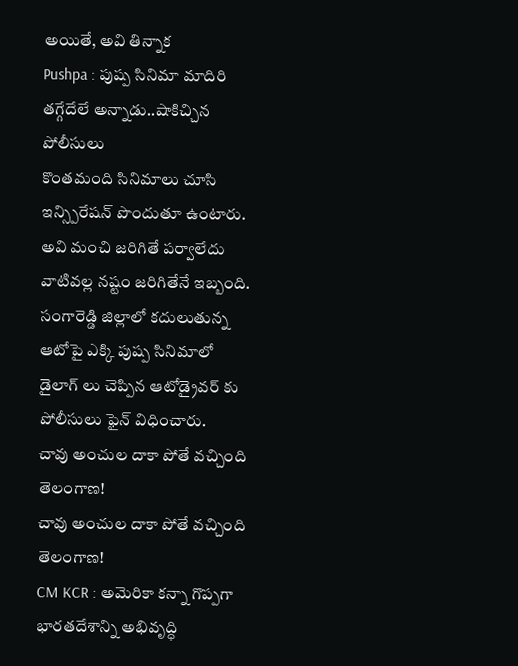అయితే, అవి తిన్నాక
Pushpa : పుష్ప సినిమా మాదిరి తగ్గేదేలే అన్నాడు..షాకిచ్చిన పోలీసులు
కొంతమంది సినిమాలు చూసి ఇన్స్పిరేషన్ పొందుతూ ఉంటారు. అవి మంచి జరిగితే పర్వాలేదు వాటివల్ల నష్టం జరిగితేనే ఇబ్బంది. సంగారెడ్డి జిల్లాలో కదులుతున్న ఆటోపై ఎక్కి పుష్ప సినిమాలో డైలాగ్ లు చెప్పిన ఆటోడ్రైవర్ కు పోలీసులు ఫైన్ విధించారు.
చావు అంచుల దాకా పోతే వచ్చింది తెలంగాణ!
చావు అంచుల దాకా పోతే వచ్చింది తెలంగాణ!
CM KCR : అమెరికా కన్నా గొప్పగా భారతదేశాన్ని అభివృద్ధి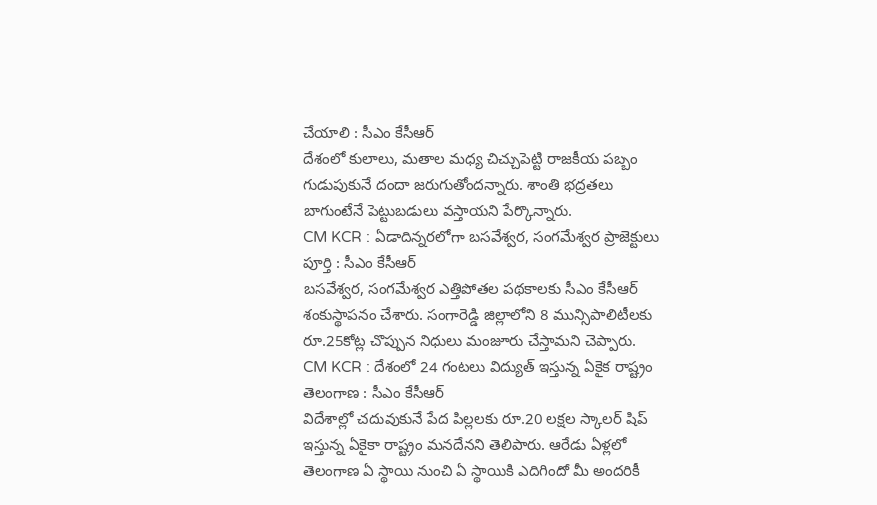చేయాలి : సీఎం కేసీఆర్
దేశంలో కులాలు, మతాల మధ్య చిచ్చుపెట్టి రాజకీయ పబ్బం గుడుపుకునే దందా జరుగుతోందన్నారు. శాంతి భద్రతలు బాగుంటేనే పెట్టుబడులు వస్తాయని పేర్కొన్నారు.
CM KCR : ఏడాదిన్నరలోగా బసవేశ్వర, సంగమేశ్వర ప్రాజెక్టులు పూర్తి : సీఎం కేసీఆర్
బసవేశ్వర, సంగమేశ్వర ఎత్తిపోతల పథకాలకు సీఎం కేసీఆర్ శంకుస్థాపనం చేశారు. సంగారెడ్డి జిల్లాలోని 8 మున్సిపాలిటీలకు రూ.25కోట్ల చొప్పున నిధులు మంజూరు చేస్తామని చెప్పారు.
CM KCR : దేశంలో 24 గంటలు విద్యుత్ ఇస్తున్న ఏకైక రాష్ట్రం తెలంగాణ : సీఎం కేసీఆర్
విదేశాల్లో చదువుకునే పేద పిల్లలకు రూ.20 లక్షల స్కాలర్ షిప్ ఇస్తున్న ఏకైకా రాష్ట్రం మనదేనని తెలిపారు. ఆరేడు ఏళ్లలో తెలంగాణ ఏ స్థాయి నుంచి ఏ స్థాయికి ఎదిగిందో మీ అందరికీ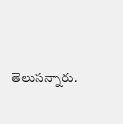తెలుసన్నారు.